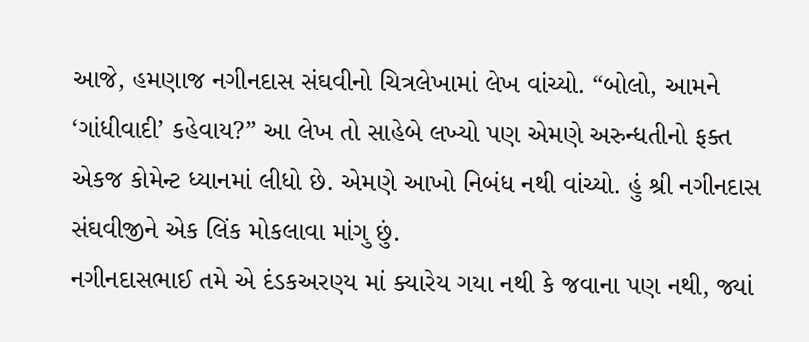આજે, હમણાજ નગીનદાસ સંઘવીનો ચિત્રલેખામાં લેખ વાંચ્યો. “બોલો, આમને ‘ગાંધીવાદી’ કહેવાય?” આ લેખ તો સાહેબે લખ્યો પણ એમણે અરુન્ધતીનો ફક્ત એકજ કોમેન્ટ ધ્યાનમાં લીધો છે. એમણે આખો નિબંધ નથી વાંચ્યો. હું શ્રી નગીનદાસ સંઘવીજીને એક લિંક મોકલાવા માંગુ છું.
નગીનદાસભાઈ તમે એ દંડકઅરણ્ય માં ક્યારેય ગયા નથી કે જવાના પણ નથી, જ્યાં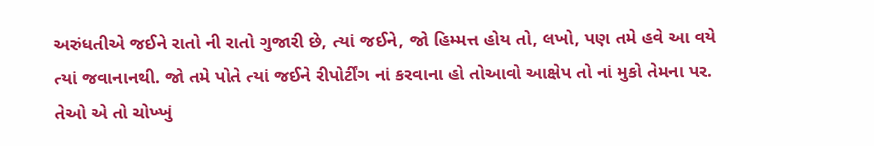અરુંધતીએ જઈને રાતો ની રાતો ગુજારી છે, ત્યાં જઈને, જો હિમ્મત્ત હોય તો, લખો, પણ તમે હવે આ વયે ત્યાં જવાનાનથી. જો તમે પોતે ત્યાં જઈને રીપોર્ટીંગ નાં કરવાના હો તોઆવો આક્ષેપ તો નાં મુકો તેમના પર. તેઓ એ તો ચોખ્ખું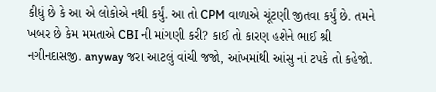કીધું છે કે આ એ લોકોએ નથી કર્યું. આ તો CPM વાળાએ ચૂંટણી જીતવા કર્યું છે. તમને ખબર છે કેમ મમતાએ CBI ની માંગણી કરી? કાઈ તો કારણ હશેને ભાઈ શ્રી નગીનદાસજી. anyway જરા આટલું વાંચી જજો, આંખમાંથી આંસુ નાં ટપકે તો કહેજો.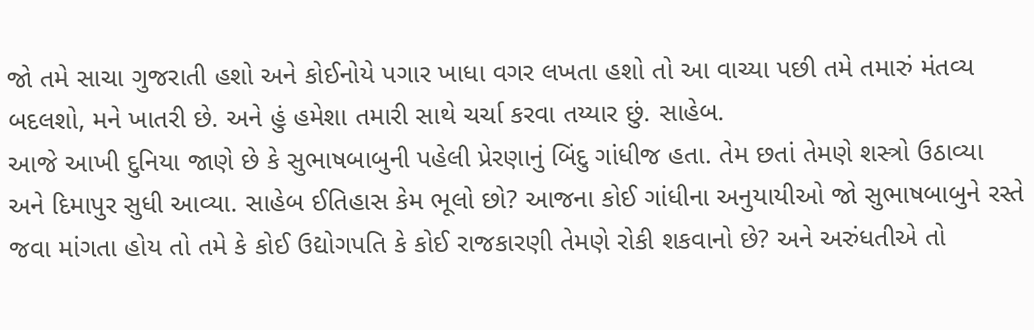જો તમે સાચા ગુજરાતી હશો અને કોઈનોયે પગાર ખાધા વગર લખતા હશો તો આ વાચ્યા પછી તમે તમારું મંતવ્ય બદલશો, મને ખાતરી છે. અને હું હમેશા તમારી સાથે ચર્ચા કરવા તય્યાર છું. સાહેબ.
આજે આખી દુનિયા જાણે છે કે સુભાષબાબુની પહેલી પ્રેરણાનું બિંદુ ગાંધીજ હતા. તેમ છતાં તેમણે શસ્ત્રો ઉઠાવ્યા અને દિમાપુર સુધી આવ્યા. સાહેબ ઈતિહાસ કેમ ભૂલો છો? આજના કોઈ ગાંધીના અનુયાયીઓ જો સુભાષબાબુને રસ્તે જવા માંગતા હોય તો તમે કે કોઈ ઉદ્યોગપતિ કે કોઈ રાજકારણી તેમણે રોકી શકવાનો છે? અને અરુંધતીએ તો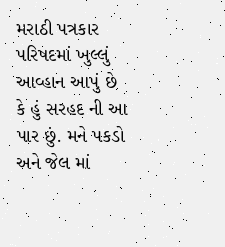મરાઠી પત્રકાર પરિષદમાં ખુલ્લું આવ્હાન આપું છે કે હું સરહદ ની આ પાર છું. મને પકડો અને જેલ માં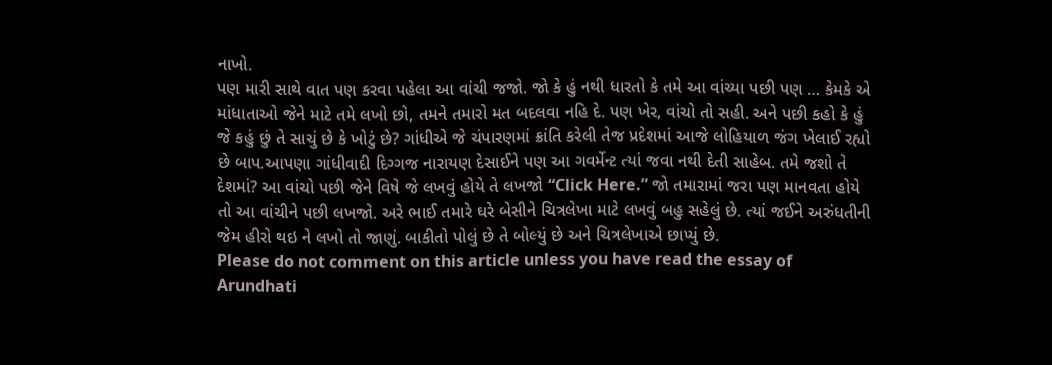નાખો.
પણ મારી સાથે વાત પણ કરવા પહેલા આ વાંચી જજો. જો કે હું નથી ધારતો કે તમે આ વાંચ્યા પછી પણ … કેમકે એ માંધાતાઓ જેને માટે તમે લખો છો, તમને તમારો મત બદલવા નહિ દે. પણ ખેર, વાંચો તો સહી. અને પછી કહો કે હું જે કહું છું તે સાચું છે કે ખોટું છે? ગાંધીએ જે ચંપારણમાં ક્રાંતિ કરેલી તેજ પ્રદેશમાં આજે લોહિયાળ જંગ ખેલાઈ રહ્યો છે બાપ.આપણા ગાંધીવાદી દિગ્ગજ નારાયણ દેસાઈને પણ આ ગવર્મેન્ટ ત્યાં જવા નથી દેતી સાહેબ. તમે જશો તે દેશમાં? આ વાંચો પછી જેને વિષે જે લખવું હોયે તે લખજો “Click Here.” જો તમારામાં જરા પણ માનવતા હોયે તો આ વાંચીને પછી લખજો. અરે ભાઈ તમારે ઘરે બેસીને ચિત્રલેખા માટે લખવું બહુ સહેલું છે. ત્યાં જઈને અરુંધતીની જેમ હીરો થઇ ને લખો તો જાણું. બાકીતો પોલું છે તે બોલ્યું છે અને ચિત્રલેખાએ છાપ્યું છે.
Please do not comment on this article unless you have read the essay of Arundhati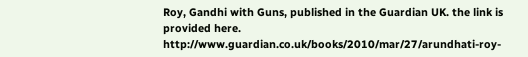Roy, Gandhi with Guns, published in the Guardian UK. the link is provided here. http://www.guardian.co.uk/books/2010/mar/27/arundhati-roy-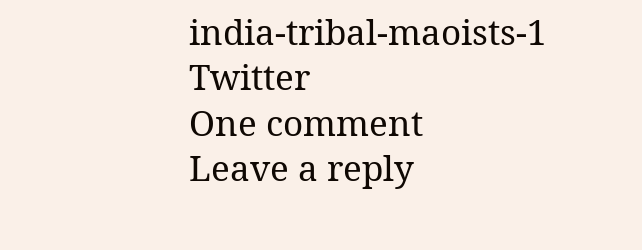india-tribal-maoists-1
Twitter
One comment
Leave a reply